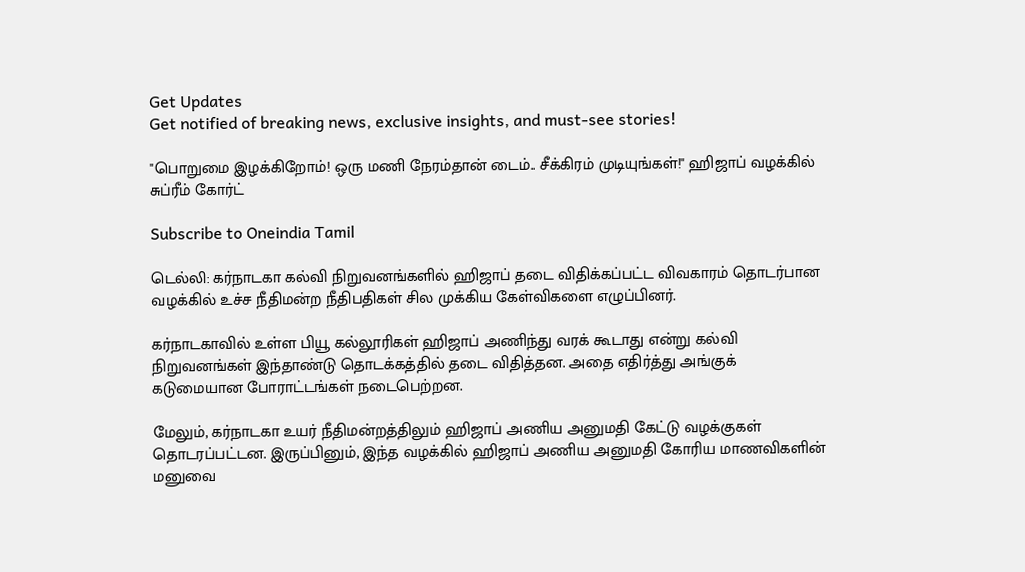Get Updates
Get notified of breaking news, exclusive insights, and must-see stories!

"பொறுமை இழக்கிறோம்! ஒரு மணி நேரம்தான் டைம்.. சீக்கிரம் முடியுங்கள்!" ஹிஜாப் வழக்கில் சுப்ரீம் கோர்ட்

Subscribe to Oneindia Tamil

டெல்லி: கர்நாடகா கல்வி நிறுவனங்களில் ஹிஜாப் தடை விதிக்கப்பட்ட விவகாரம் தொடர்பான வழக்கில் உச்ச நீதிமன்ற நீதிபதிகள் சில முக்கிய கேள்விகளை எழுப்பினர்.

கர்நாடகாவில் உள்ள பியூ கல்லூரிகள் ஹிஜாப் அணிந்து வரக் கூடாது என்று கல்வி நிறுவனங்கள் இந்தாண்டு தொடக்கத்தில் தடை விதித்தன. அதை எதிர்த்து அங்குக் கடுமையான போராட்டங்கள் நடைபெற்றன.

மேலும், கர்நாடகா உயர் நீதிமன்றத்திலும் ஹிஜாப் அணிய அனுமதி கேட்டு வழக்குகள் தொடரப்பட்டன. இருப்பினும், இந்த வழக்கில் ஹிஜாப் அணிய அனுமதி கோரிய மாணவிகளின் மனுவை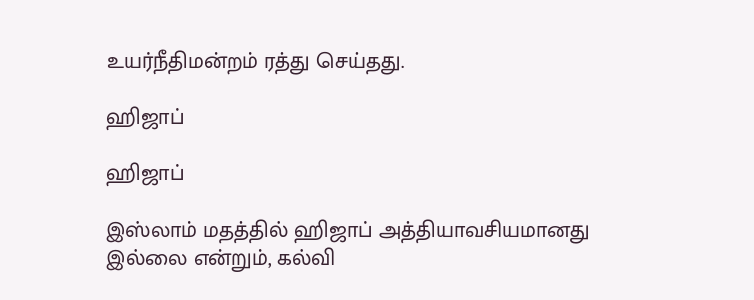உயர்நீதிமன்றம் ரத்து செய்தது.

ஹிஜாப்

ஹிஜாப்

இஸ்லாம் மதத்தில் ஹிஜாப் அத்தியாவசியமானது இல்லை என்றும், கல்வி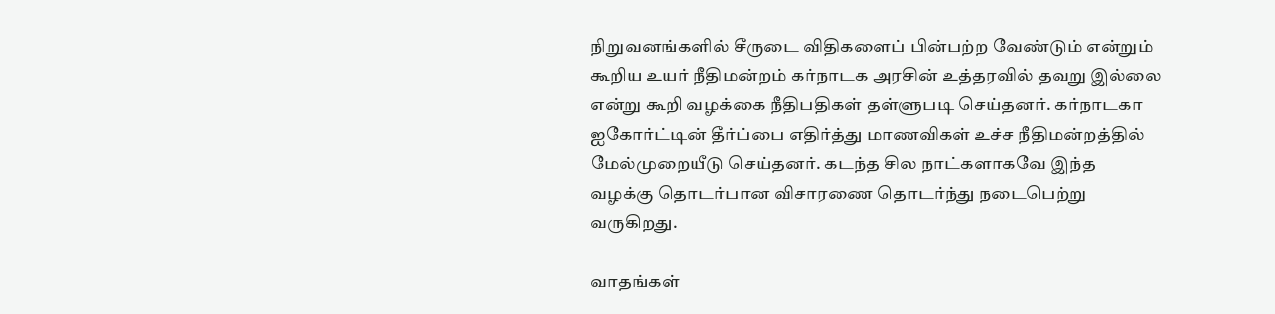நிறுவனங்களில் சீருடை விதிகளைப் பின்பற்ற வேண்டும் என்றும் கூறிய உயர் நீதிமன்றம் கர்நாடக அரசின் உத்தரவில் தவறு இல்லை என்று கூறி வழக்கை நீதிபதிகள் தள்ளுபடி செய்தனர். கர்நாடகா ஐகோர்ட்டின் தீர்ப்பை எதிர்த்து மாணவிகள் உச்ச நீதிமன்றத்தில் மேல்முறையீடு செய்தனர். கடந்த சில நாட்களாகவே இந்த வழக்கு தொடர்பான விசாரணை தொடர்ந்து நடைபெற்று வருகிறது.

வாதங்கள்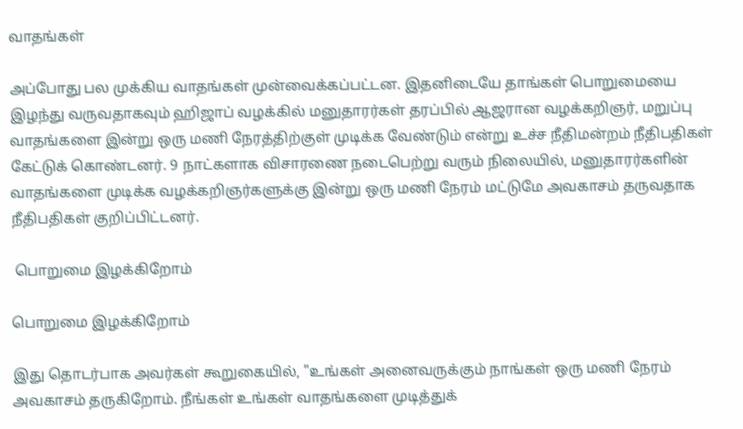வாதங்கள்

அப்போது பல முக்கிய வாதங்கள் முன்வைக்கப்பட்டன. இதனிடையே தாங்கள் பொறுமையை இழந்து வருவதாகவும் ஹிஜாப் வழக்கில் மனுதாரர்கள் தரப்பில் ஆஜரான வழக்கறிஞர், மறுப்பு வாதங்களை இன்று ஒரு மணி நேரத்திற்குள் முடிக்க வேண்டும் என்று உச்ச நீதிமன்றம் நீதிபதிகள் கேட்டுக் கொண்டனர். 9 நாட்களாக விசாரணை நடைபெற்று வரும் நிலையில், மனுதாரர்களின் வாதங்களை முடிக்க வழக்கறிஞர்களுக்கு இன்று ஒரு மணி நேரம் மட்டுமே அவகாசம் தருவதாக நீதிபதிகள் குறிப்பிட்டனர்.

 பொறுமை இழக்கிறோம்

பொறுமை இழக்கிறோம்

இது தொடர்பாக அவர்கள் கூறுகையில், "உங்கள் அனைவருக்கும் நாங்கள் ஒரு மணி நேரம் அவகாசம் தருகிறோம். நீங்கள் உங்கள் வாதங்களை முடித்துக்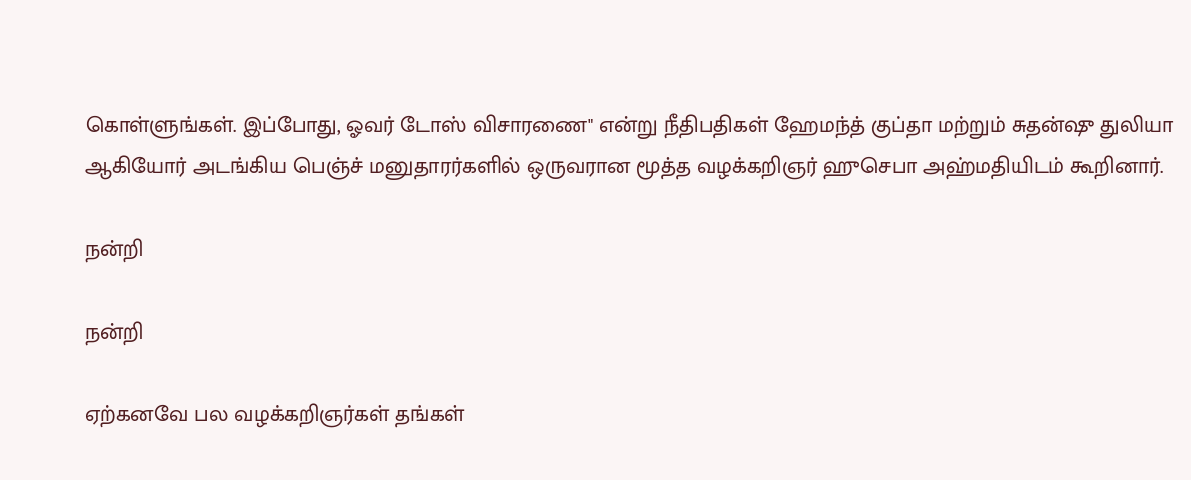கொள்ளுங்கள். இப்போது, ஓவர் டோஸ் விசாரணை" என்று நீதிபதிகள் ஹேமந்த் குப்தா மற்றும் சுதன்ஷு துலியா ஆகியோர் அடங்கிய பெஞ்ச் மனுதாரர்களில் ஒருவரான மூத்த வழக்கறிஞர் ஹுசெபா அஹ்மதியிடம் கூறினார்.

நன்றி

நன்றி

ஏற்கனவே பல வழக்கறிஞர்கள் தங்கள்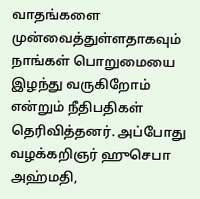வாதங்களை முன்வைத்துள்ளதாகவும் நாங்கள் பொறுமையை இழந்து வருகிறோம் என்றும் நீதிபதிகள் தெரிவித்தனர். அப்போது வழக்கறிஞர் ஹுசெபா அஹ்மதி,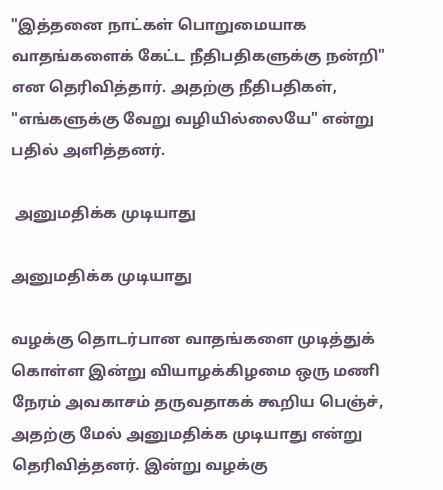"இத்தனை நாட்கள் பொறுமையாக வாதங்களைக் கேட்ட நீதிபதிகளுக்கு நன்றி" என தெரிவித்தார். அதற்கு நீதிபதிகள், "எங்களுக்கு வேறு வழியில்லையே" என்று பதில் அளித்தனர்.

 அனுமதிக்க முடியாது

அனுமதிக்க முடியாது

வழக்கு தொடர்பான வாதங்களை முடித்துக் கொள்ள இன்று வியாழக்கிழமை ஒரு மணி நேரம் அவகாசம் தருவதாகக் கூறிய பெஞ்ச், அதற்கு மேல் அனுமதிக்க முடியாது என்று தெரிவித்தனர். இன்று வழக்கு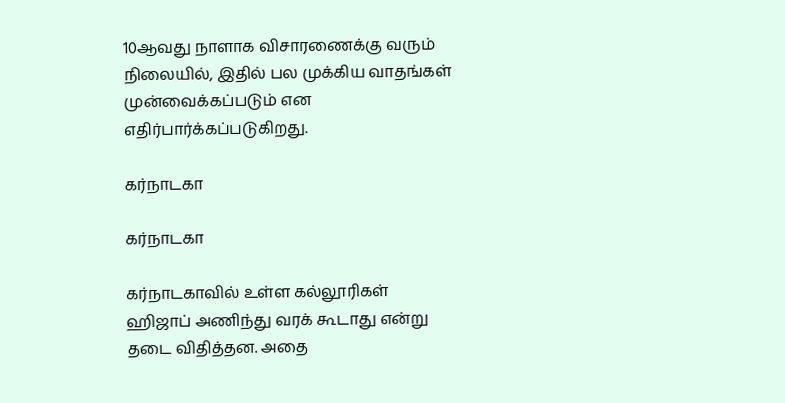10ஆவது நாளாக விசாரணைக்கு வரும் நிலையில், இதில் பல முக்கிய வாதங்கள் முன்வைக்கப்படும் என எதிர்பார்க்கப்படுகிறது.

கர்நாடகா

கர்நாடகா

கர்நாடகாவில் உள்ள கல்லூரிகள் ஹிஜாப் அணிந்து வரக் கூடாது என்று தடை விதித்தன. அதை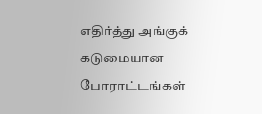எதிர்த்து அங்குக் கடுமையான போராட்டங்கள்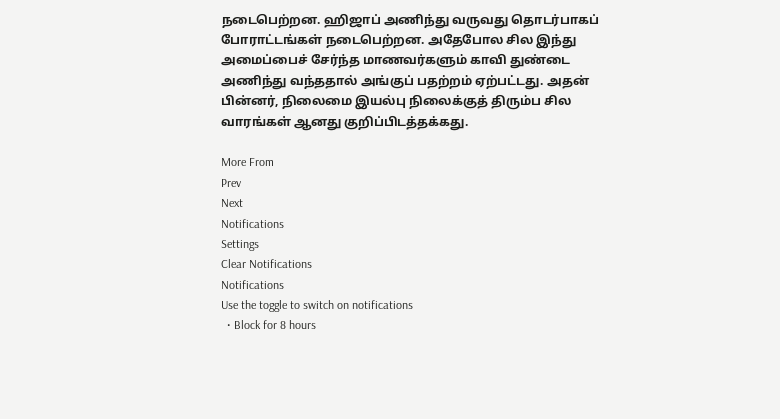நடைபெற்றன. ஹிஜாப் அணிந்து வருவது தொடர்பாகப் போராட்டங்கள் நடைபெற்றன. அதேபோல சில இந்து அமைப்பைச் சேர்ந்த மாணவர்களும் காவி துண்டை அணிந்து வந்ததால் அங்குப் பதற்றம் ஏற்பட்டது. அதன் பின்னர், நிலைமை இயல்பு நிலைக்குத் திரும்ப சில வாரங்கள் ஆனது குறிப்பிடத்தக்கது.

More From
Prev
Next
Notifications
Settings
Clear Notifications
Notifications
Use the toggle to switch on notifications
  • Block for 8 hours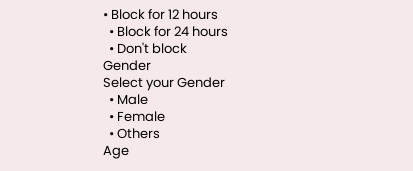• Block for 12 hours
  • Block for 24 hours
  • Don't block
Gender
Select your Gender
  • Male
  • Female
  • Others
Age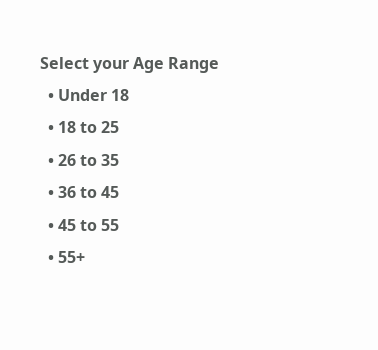Select your Age Range
  • Under 18
  • 18 to 25
  • 26 to 35
  • 36 to 45
  • 45 to 55
  • 55+